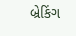બ્રેકિંગ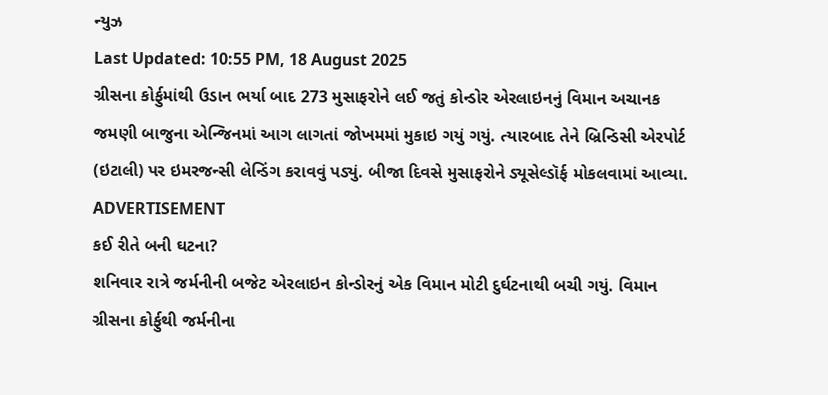ન્યુઝ
Last Updated: 10:55 PM, 18 August 2025
ગ્રીસના કોર્ફુમાંથી ઉડાન ભર્યા બાદ 273 મુસાફરોને લઈ જતું કોન્ડોર એરલાઇનનું વિમાન અચાનક જમણી બાજુના એન્જિનમાં આગ લાગતાં જોખમમાં મુકાઇ ગયું ગયું. ત્યારબાદ તેને બ્રિન્ડિસી એરપોર્ટ (ઇટાલી) પર ઇમરજન્સી લેન્ડિંગ કરાવવું પડ્યું. બીજા દિવસે મુસાફરોને ડ્યૂસેલ્ડૉર્ફ મોકલવામાં આવ્યા.
ADVERTISEMENT
કઈ રીતે બની ઘટના?
શનિવાર રાત્રે જર્મનીની બજેટ એરલાઇન કોન્ડોરનું એક વિમાન મોટી દુર્ઘટનાથી બચી ગયું. વિમાન ગ્રીસના કોર્ફુથી જર્મનીના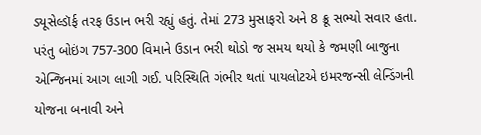ડ્યૂસેલ્ડૉર્ફ તરફ ઉડાન ભરી રહ્યું હતું. તેમાં 273 મુસાફરો અને 8 ક્રૂ સભ્યો સવાર હતા. પરંતુ બોઇંગ 757-300 વિમાને ઉડાન ભરી થોડો જ સમય થયો કે જમણી બાજુના એન્જિનમાં આગ લાગી ગઈ. પરિસ્થિતિ ગંભીર થતાં પાયલોટએ ઇમરજન્સી લેન્ડિંગની યોજના બનાવી અને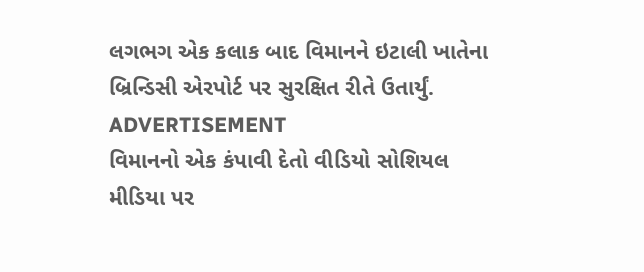લગભગ એક કલાક બાદ વિમાનને ઇટાલી ખાતેના બ્રિન્ડિસી એરપોર્ટ પર સુરક્ષિત રીતે ઉતાર્યું.
ADVERTISEMENT
વિમાનનો એક કંપાવી દેતો વીડિયો સોશિયલ મીડિયા પર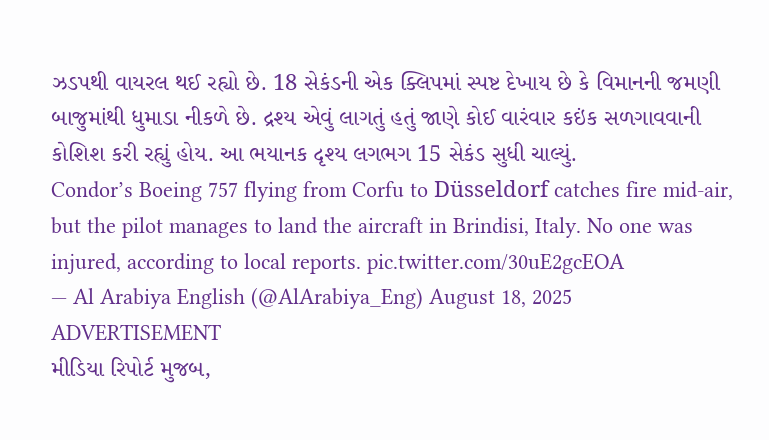ઝડપથી વાયરલ થઈ રહ્યો છે. 18 સેકંડની એક ક્લિપમાં સ્પષ્ટ દેખાય છે કે વિમાનની જમણી બાજુમાંથી ધુમાડા નીકળે છે. દ્રશ્ય એવું લાગતું હતું જાણે કોઈ વારંવાર કઇંક સળગાવવાની કોશિશ કરી રહ્યું હોય. આ ભયાનક દૃશ્ય લગભગ 15 સેકંડ સુધી ચાલ્યું.
Condor’s Boeing 757 flying from Corfu to Düsseldorf catches fire mid-air, but the pilot manages to land the aircraft in Brindisi, Italy. No one was injured, according to local reports. pic.twitter.com/30uE2gcEOA
— Al Arabiya English (@AlArabiya_Eng) August 18, 2025
ADVERTISEMENT
મીડિયા રિપોર્ટ મુજબ,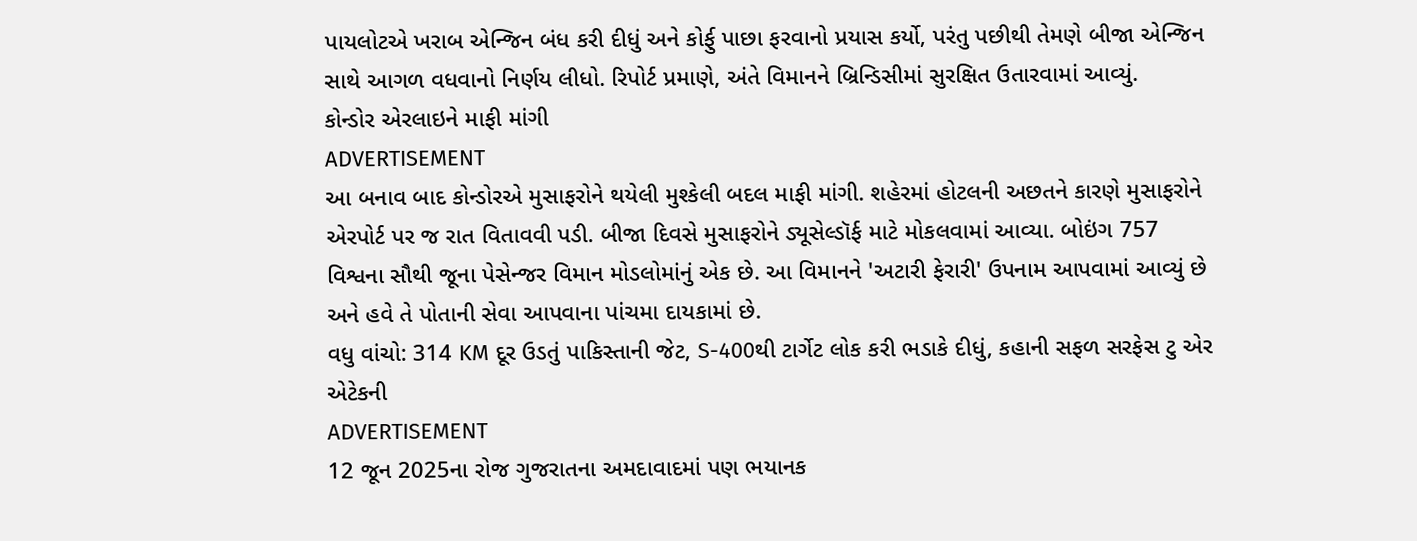પાયલોટએ ખરાબ એન્જિન બંધ કરી દીધું અને કોર્ફુ પાછા ફરવાનો પ્રયાસ કર્યો, પરંતુ પછીથી તેમણે બીજા એન્જિન સાથે આગળ વધવાનો નિર્ણય લીધો. રિપોર્ટ પ્રમાણે, અંતે વિમાનને બ્રિન્ડિસીમાં સુરક્ષિત ઉતારવામાં આવ્યું.
કોન્ડોર એરલાઇને માફી માંગી
ADVERTISEMENT
આ બનાવ બાદ કોન્ડોરએ મુસાફરોને થયેલી મુશ્કેલી બદલ માફી માંગી. શહેરમાં હોટલની અછતને કારણે મુસાફરોને એરપોર્ટ પર જ રાત વિતાવવી પડી. બીજા દિવસે મુસાફરોને ડ્યૂસેલ્ડૉર્ફ માટે મોકલવામાં આવ્યા. બોઇંગ 757 વિશ્વના સૌથી જૂના પેસેન્જર વિમાન મોડલોમાંનું એક છે. આ વિમાનને 'અટારી ફેરારી' ઉપનામ આપવામાં આવ્યું છે અને હવે તે પોતાની સેવા આપવાના પાંચમા દાયકામાં છે.
વધુ વાંચો: 314 KM દૂર ઉડતું પાકિસ્તાની જેટ, S-400થી ટાર્ગેટ લોક કરી ભડાકે દીધું, કહાની સફળ સરફેસ ટુ એર એટેકની
ADVERTISEMENT
12 જૂન 2025ના રોજ ગુજરાતના અમદાવાદમાં પણ ભયાનક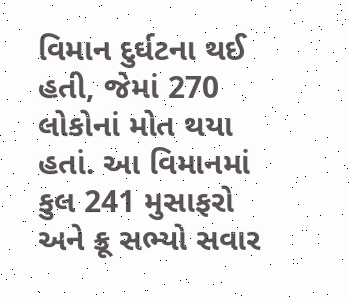વિમાન દુર્ઘટના થઈ હતી, જેમાં 270 લોકોનાં મોત થયા હતાં. આ વિમાનમાં કુલ 241 મુસાફરો અને ક્રૂ સભ્યો સવાર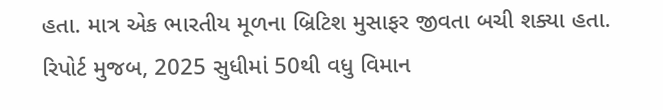હતા. માત્ર એક ભારતીય મૂળના બ્રિટિશ મુસાફર જીવતા બચી શક્યા હતા. રિપોર્ટ મુજબ, 2025 સુધીમાં 50થી વધુ વિમાન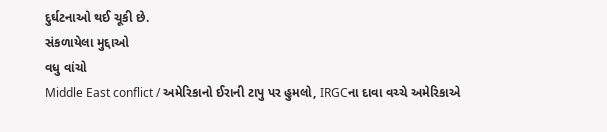દુર્ઘટનાઓ થઈ ચૂકી છે.
સંકળાયેલા મુદ્દાઓ
વધુ વાંચો
Middle East conflict / અમેરિકાનો ઈરાની ટાપુ પર હુમલો, IRGCના દાવા વચ્ચે અમેરિકાએ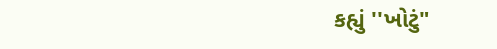કહ્યું ''ખોટું"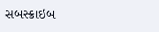સબસ્ક્રાઇબ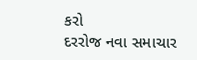કરો
દરરોજ નવા સમાચાર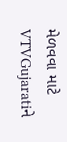મેળવવા માટે VTVGujaratiને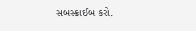સબસ્ક્રાઈબ કરો.